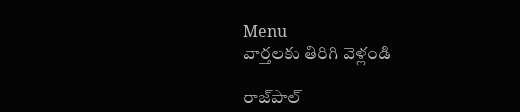Menu
వార్తలకు తిరిగి వెళ్లండి

రాజ్‌పాల్‌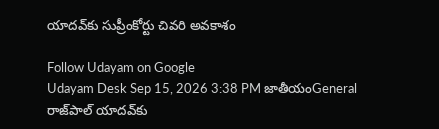యాదవ్‌కు సుప్రీంకోర్టు చివరి అవకాశం

Follow Udayam on Google
Udayam Desk Sep 15, 2026 3:38 PM జాతీయంGeneral
రాజ్‌పాల్‌ యాదవ్‌కు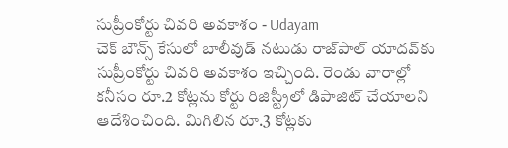సుప్రీంకోర్టు చివరి అవకాశం - Udayam
చెక్‌ బౌన్స్‌ కేసులో బాలీవుడ్‌ నటుడు రాజ్‌పాల్‌ యాదవ్‌కు సుప్రీంకోర్టు చివరి అవకాశం ఇచ్చింది. రెండు వారాల్లో కనీసం రూ.2 కోట్లను కోర్టు రిజిస్ట్రీలో డిపాజిట్‌ చేయాలని ఆదేశించింది. మిగిలిన రూ.3 కోట్లకు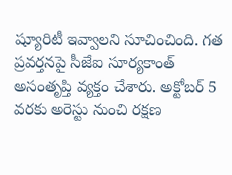ష్యూరిటీ ఇవ్వాలని సూచించింది. గత ప్రవర్తనపై సీజేఐ సూర్యకాంత్‌ అసంతృప్తి వ్యక్తం చేశారు. అక్టోబర్‌ 5 వరకు అరెస్టు నుంచి రక్షణ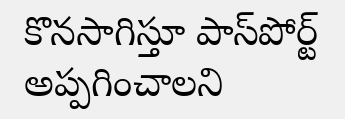కొనసాగిస్తూ పాస్‌పోర్ట్‌ అప్పగించాలని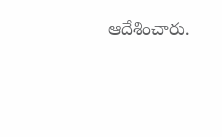ఆదేశించారు.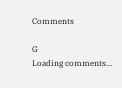Comments

G
Loading comments...